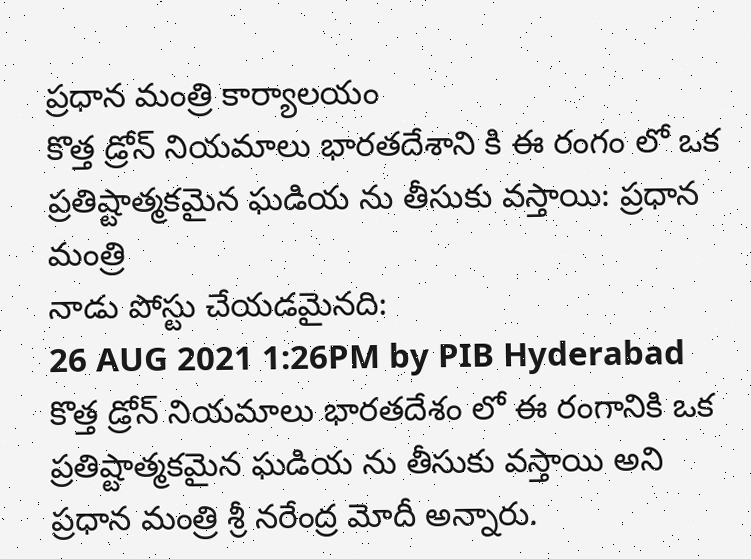ప్రధాన మంత్రి కార్యాలయం
కొత్త డ్రోన్ నియమాలు భారతదేశాని కి ఈ రంగం లో ఒక ప్రతిష్టాత్మకమైన ఘడియ ను తీసుకు వస్తాయి: ప్రధాన మంత్రి
నాడు పోస్టు చేయడమైనది:
26 AUG 2021 1:26PM by PIB Hyderabad
కొత్త డ్రోన్ నియమాలు భారతదేశం లో ఈ రంగానికి ఒక ప్రతిష్టాత్మకమైన ఘడియ ను తీసుకు వస్తాయి అని ప్రధాన మంత్రి శ్రీ నరేంద్ర మోదీ అన్నారు.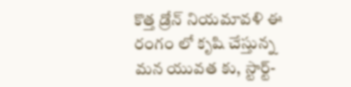కొత్త డ్రోన్ నియమావళి ఈ రంగం లో కృషి చేస్తున్న మన యువత కు, స్టార్ట్-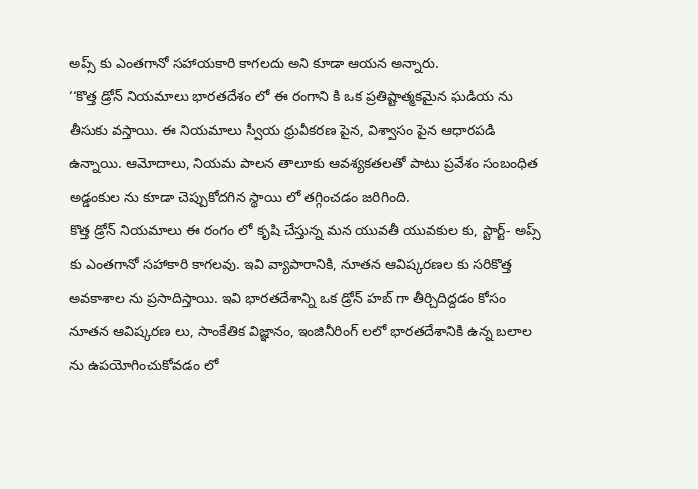అప్స్ కు ఎంతగానో సహాయకారి కాగలదు అని కూడా ఆయన అన్నారు.
‘‘కొత్త డ్రోన్ నియమాలు భారతదేశం లో ఈ రంగాని కి ఒక ప్రతిష్టాత్మకమైన ఘడియ ను తీసుకు వస్తాయి. ఈ నియమాలు స్వీయ ధ్రువీకరణ పైన, విశ్వాసం పైన ఆధారపడి ఉన్నాయి. ఆమోదాలు, నియమ పాలన తాలూకు ఆవశ్యకతలతో పాటు ప్రవేశం సంబంధిత అడ్డంకుల ను కూడా చెప్పుకోదగిన స్థాయి లో తగ్గించడం జరిగింది.
కొత్త డ్రోన్ నియమాలు ఈ రంగం లో కృషి చేస్తున్న మన యువతీ యువకుల కు, స్టార్ట్- అప్స్ కు ఎంతగానో సహాకారి కాగలవు. ఇవి వ్యాపారానికి, నూతన ఆవిష్కరణల కు సరికొత్త అవకాశాల ను ప్రసాదిస్తాయి. ఇవి భారతదేశాన్ని ఒక డ్రోన్ హబ్ గా తీర్చిదిద్దడం కోసం నూతన ఆవిష్కరణ లు, సాంకేతిక విజ్ఞానం, ఇంజినీరింగ్ లలో భారతదేశానికి ఉన్న బలాల ను ఉపయోగించుకోవడం లో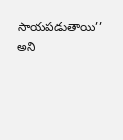సాయపడుతాయి’’ అని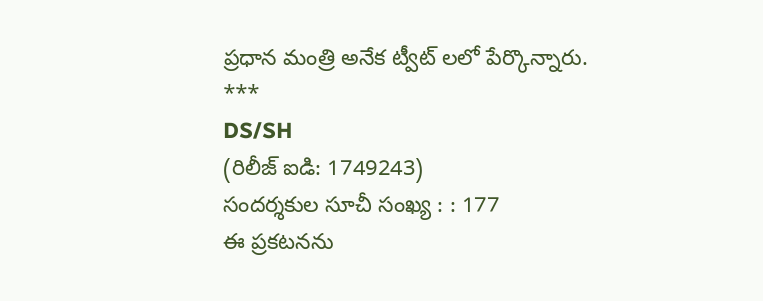ప్రధాన మంత్రి అనేక ట్వీట్ లలో పేర్కొన్నారు.
***
DS/SH
(రిలీజ్ ఐడి: 1749243)
సందర్శకుల సూచీ సంఖ్య : : 177
ఈ ప్రకటనను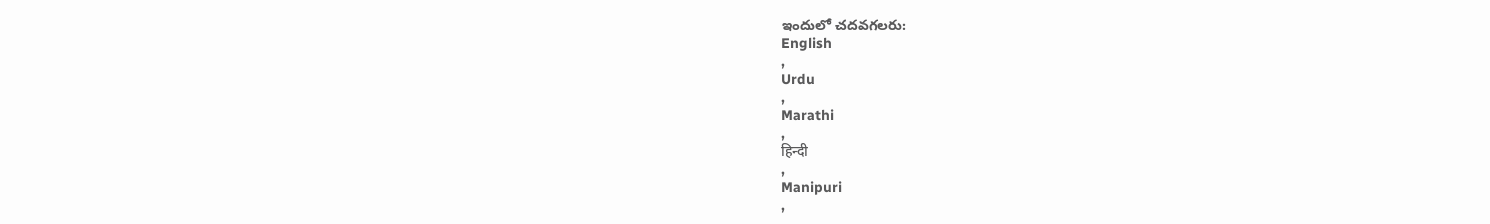ఇందులో చదవగలరు:
English
,
Urdu
,
Marathi
,
हिन्दी
,
Manipuri
,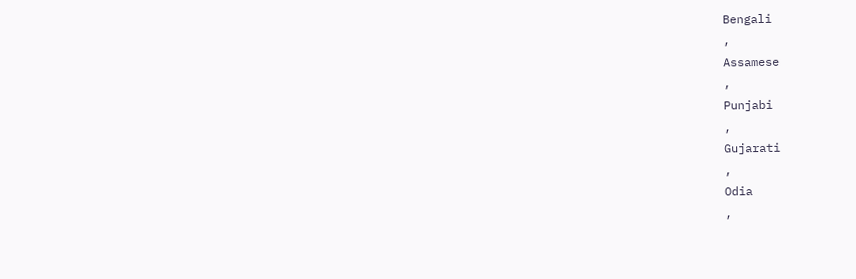Bengali
,
Assamese
,
Punjabi
,
Gujarati
,
Odia
,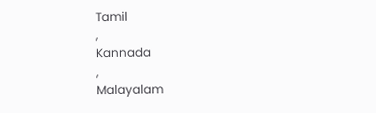Tamil
,
Kannada
,
Malayalam